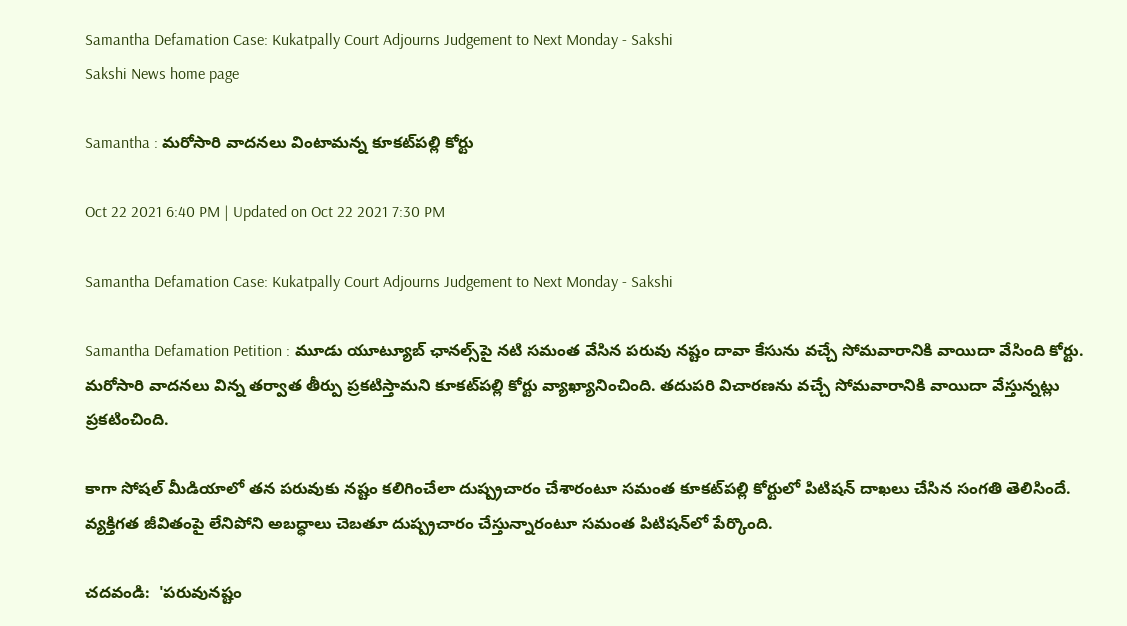Samantha Defamation Case: Kukatpally Court Adjourns Judgement to Next Monday - Sakshi
Sakshi News home page

Samantha : మరోసారి వాదనలు వింటామన్న కూకట్‌పల్లి కోర్టు

Oct 22 2021 6:40 PM | Updated on Oct 22 2021 7:30 PM

Samantha Defamation Case: Kukatpally Court Adjourns Judgement to Next Monday - Sakshi

Samantha Defamation Petition : మూడు యూట్యూబ్‌ ఛానల్స్‌పై నటి సమంత వేసిన పరువు నష్టం దావా కేసును వచ్చే సోమవారానికి వాయిదా వేసింది కోర్టు. మరోసారి వాదనలు విన్న తర్వాత తీర్పు ప్రకటిస్తామని కూకట్‌పల్లి కోర్టు వ్యాఖ్యానించింది. తదుపరి విచారణను వచ్చే సోమవారానికి వాయిదా వేస్తున్నట్లు ప్రకటించింది.

కాగా సోషల్‌ మీడియాలో తన పరువుకు నష్టం కలిగించేలా దుష్ప్రచారం చేశారంటూ సమంత కూకట్‌పల్లి కోర్టులో పిటిషన్‌ దాఖలు చేసిన సంగతి తెలిసిందే. వ్యక్తిగత జీవితంపై లేనిపోని అబద్ధాలు చెబతూ దుష్ప్రచారం చేస్తున్నారంటూ సమంత పిటిషన్‌లో పేర్కొంది.

చదవండి:  'పరువునష్టం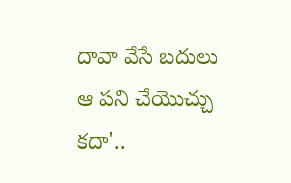దావా వేసే బదులు ఆ పని చేయొచ్చు కదా'..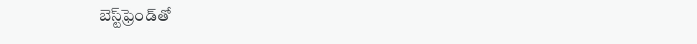బెస్ట్‌ఫ్రెండ్‌తో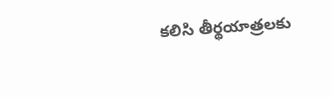కలిసి తీర్థయాత్రలకు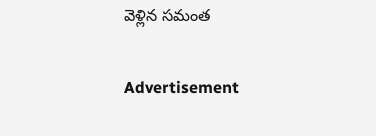వెళ్లిన సమంత

Advertisement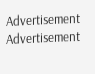Advertisement
Advertisement